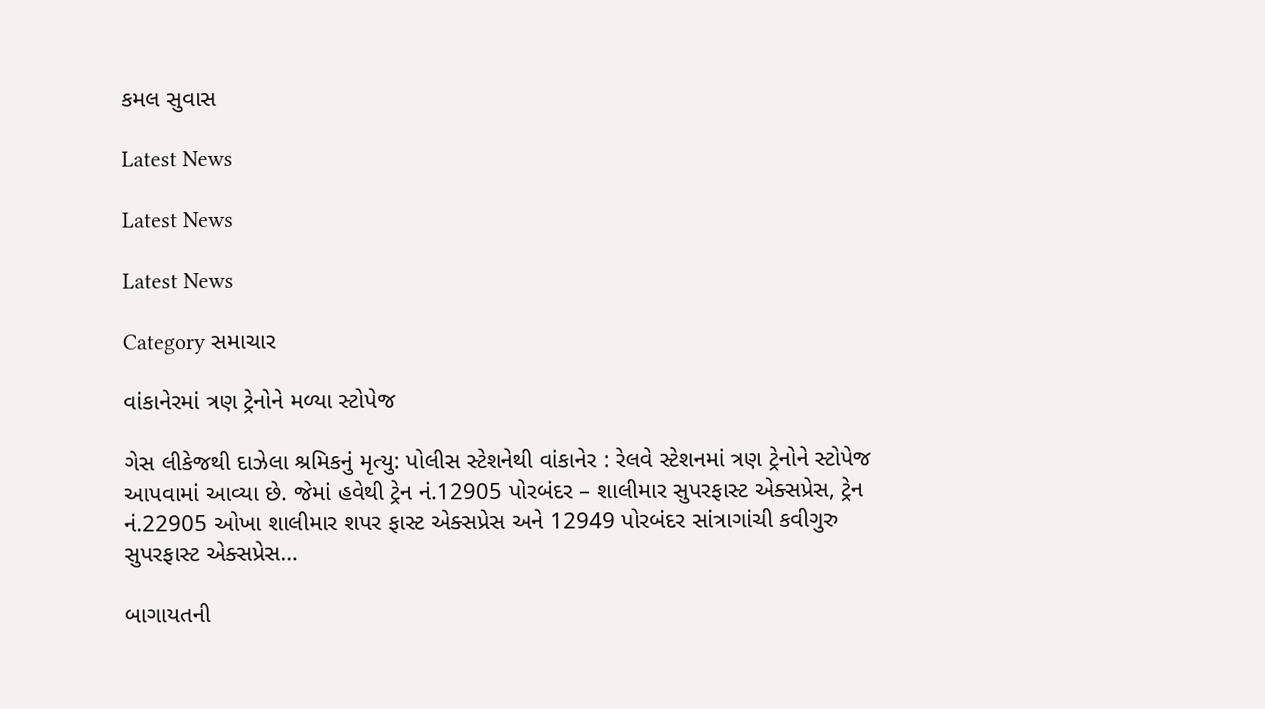કમલ સુવાસ

Latest News

Latest News

Latest News

Category સમાચાર

વાંકાનેરમાં ત્રણ ટ્રેનોને મળ્યા સ્ટોપેજ

ગેસ લીકેજથી દાઝેલા શ્રમિકનું મૃત્યુ: પોલીસ સ્ટેશનેથી વાંકાનેર : રેલવે સ્ટેશનમાં ત્રણ ટ્રેનોને સ્ટોપેજ આપવામાં આવ્યા છે. જેમાં હવેથી ટ્રેન નં.12905 પોરબંદર – શાલીમાર સુપરફાસ્ટ એક્સપ્રેસ, ટ્રેન નં.22905 ઓખા શાલીમાર શપર ફાસ્ટ એક્સપ્રેસ અને 12949 પોરબંદર સાંત્રાગાંચી કવીગુરુ સુપરફાસ્ટ એક્સપ્રેસ…

બાગાયતની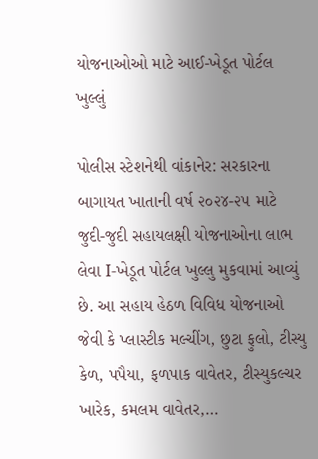યોજનાઓઓ માટે આઈ-ખેડૂત પોર્ટલ ખુલ્લું

પોલીસ સ્ટેશનેથી વાંકાનેર: સરકારના બાગાયત ખાતાની વર્ષ ૨૦૨૪-૨૫ માટે જુદી-જુદી સહાયલક્ષી યોજનાઓના લાભ લેવા I-ખેડૂત પોર્ટલ ખુલ્લુ મુકવામાં આવ્યું છે. આ સહાય હેઠળ વિવિધ યોજનાઓ જેવી કે પ્લાસ્ટીક મલ્ચીંગ, છુટા ફુલો, ટીસ્યુ કેળ, પપૈયા, ફળપાક વાવેતર, ટીસ્યુકલ્ચર ખારેક, કમલમ વાવેતર,…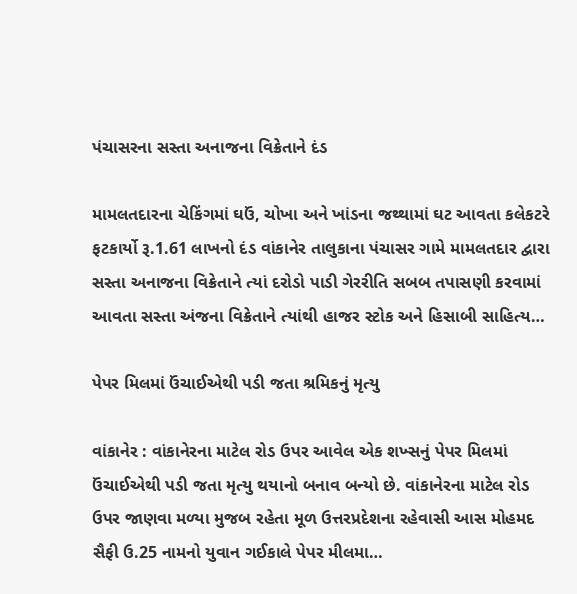પંચાસરના સસ્તા અનાજના વિક્રેતાને દંડ

મામલતદારના ચેકિંગમાં ઘઉં, ચોખા અને ખાંડના જથ્થામાં ઘટ આવતા કલેકટરે ફટકાર્યો રૂ.1.61 લાખનો દંડ વાંકાનેર તાલુકાના પંચાસર ગામે મામલતદાર દ્વારા સસ્તા અનાજના વિક્રેતાને ત્યાં દરોડો પાડી ગેરરીતિ સબબ તપાસણી કરવામાં આવતા સસ્તા અંજના વિક્રેતાને ત્યાંથી હાજર સ્ટોક અને હિસાબી સાહિત્ય…

પેપર મિલમાં ઉંચાઈએથી પડી જતા શ્રમિકનું મૃત્યુ

વાંકાનેર : વાંકાનેરના માટેલ રોડ ઉપર આવેલ એક શખ્સનું પેપર મિલમાં ઉંચાઈએથી પડી જતા મૃત્યુ થયાનો બનાવ બન્યો છે. વાંકાનેરના માટેલ રોડ ઉપર જાણવા મળ્યા મુજબ રહેતા મૂળ ઉત્તરપ્રદેશના રહેવાસી આસ મોહમદ સૈફી ઉ.25 નામનો યુવાન ગઈકાલે પેપર મીલમા…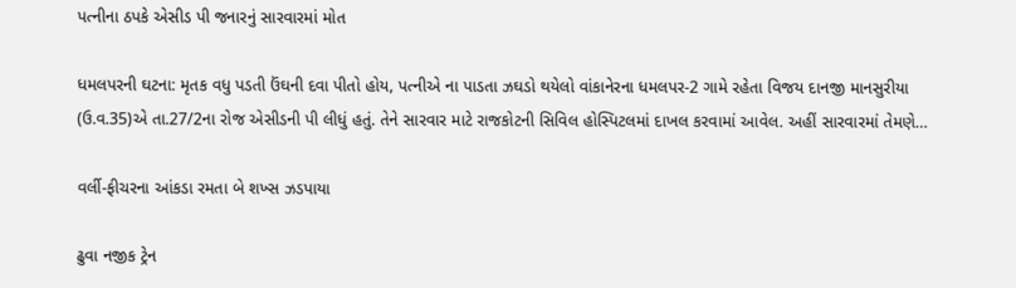પત્નીના ઠપકે એસીડ પી જનારનું સારવારમાં મોત

ધમલપરની ઘટના: મૃતક વધુ પડતી ઉંઘની દવા પીતો હોય, પત્નીએ ના પાડતા ઝઘડો થયેલો વાંકાનેરના ધમલપર-2 ગામે રહેતા વિજય દાનજી માનસુરીયા (ઉ.વ.35)એ તા.27/2ના રોજ એસીડની પી લીધું હતું. તેને સારવાર માટે રાજકોટની સિવિલ હોસ્પિટલમાં દાખલ કરવામાં આવેલ. અહીં સારવારમાં તેમણે…

વર્લી-ફીચરના આંકડા રમતા બે શખ્સ ઝડપાયા

ઢુવા નજીક ટ્રેન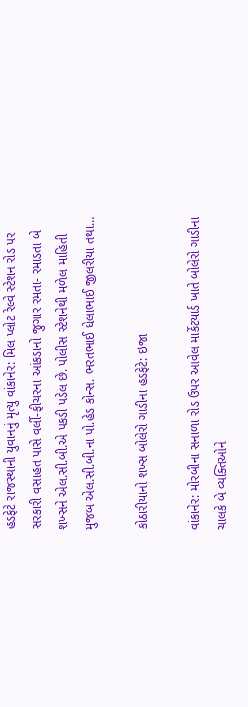હડફેટે રાજસ્થાની યુવાનનું મૃત્યુ વાંકાનેર: મિલ પ્લોટ રેલ્વે સ્ટેશન રોડ પર સરકારી વસાહત પાસે વર્લી-ફીચરના આંકડાનો જુગાર રમતા- રમાડતા બે શખ્સને એલ.સી.બી.એ પકડી પડેલ છે. પોલીસ સ્ટેશનેથી મળેલ માહિતી મુજબ એલ.સી.બી.ના પો.હેડ કોન્સ. ભરતભાઈ ધેલાભાઈ જીલરીયા તથા…

કોઠારીયાનો શખ્સ બોલેરો ગાડીના હડફેટે: ઇજા

વાંકાનેર: મોરબીના સનાળા રોડ ઉપર આવેલ માર્કેટયાર્ડ ખાતે બોલેરો ગાડીના ચાલકે બે વ્યક્તિઓને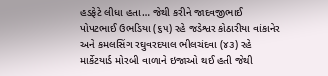હડફેટે લીધા હતા… જેથી કરીને જાદવજીભાઈ પોપટભાઈ ઉભડિયા (૬૫) રહે જડેશ્વર કોઠારીયા વાંકાનેર અને કમલસિંગ રઘુવરદયાલ ભીલચંદવા (૪૩) રહે માર્કેટયાર્ડ મોરબી વાળાને ઇજાઓ થઈ હતી જેથી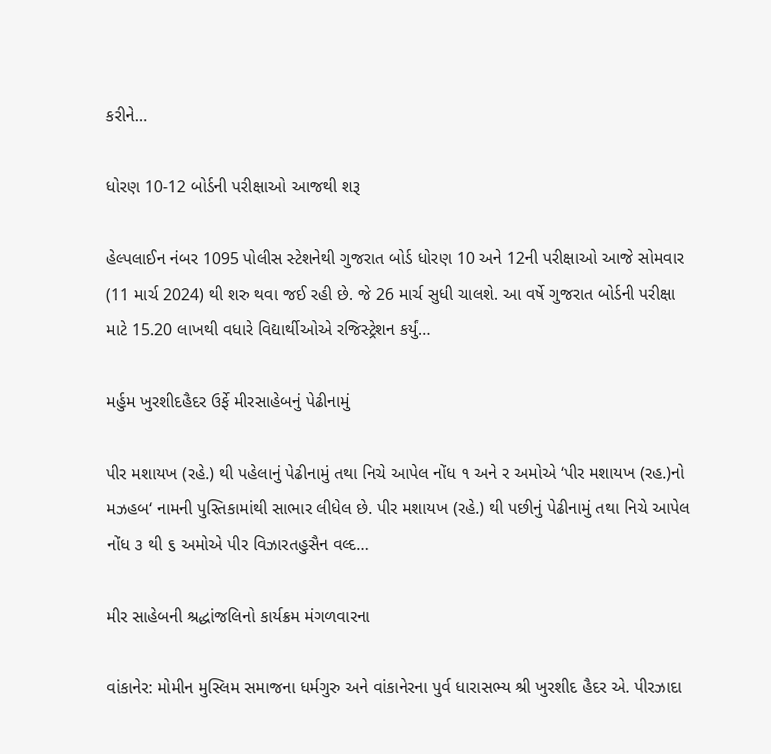કરીને…

ધોરણ 10-12 બોર્ડની પરીક્ષાઓ આજથી શરૂ

હેલ્પલાઈન નંબર 1095 પોલીસ સ્ટેશનેથી ગુજરાત બોર્ડ ધોરણ 10 અને 12ની પરીક્ષાઓ આજે સોમવાર (11 માર્ચ 2024) થી શરુ થવા જઈ રહી છે. જે 26 માર્ચ સુધી ચાલશે. આ વર્ષે ગુજરાત બોર્ડની પરીક્ષા માટે 15.20 લાખથી વધારે વિદ્યાર્થીઓએ રજિસ્ટ્રેશન કર્યું…

મર્હુમ ખુરશીદહૈદર ઉર્ફે મીરસાહેબનું પેઢીનામું

પીર મશાયખ (રહે.) થી પહેલાનું પેઢીનામું તથા નિચે આપેલ નોંધ ૧ અને ર અમોએ ‘પીર મશાયખ (રહ.)નો મઝહબ‘ નામની પુસ્તિકામાંથી સાભાર લીધેલ છે. પીર મશાયખ (રહે.) થી પછીનું પેઢીનામું તથા નિચે આપેલ નોંધ ૩ થી ૬ અમોએ પીર વિઝારતહુસૈન વલ્દ…

મીર સાહેબની શ્રદ્ધાંજલિનો કાર્યક્રમ મંગળવારના

વાંકાનેર: મોમીન મુસ્લિમ સમાજના ધર્મગુરુ અને વાંકાનેરના પુર્વ ધારાસભ્ય શ્રી ખુરશીદ હૈદર એ. પીરઝાદા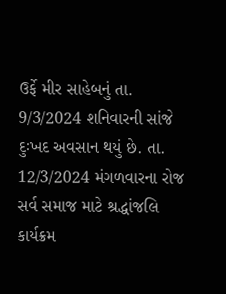ઉર્ફે મીર સાહેબનું તા. 9/3/2024 શનિવારની સાંજે દુઃખદ અવસાન થયું છે. તા. 12/3/2024 મંગળવારના રોજ સર્વ સમાજ માટે શ્રદ્ધાંજલિ કાર્યક્રમ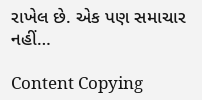રાખેલ છે. એક પણ સમાચાર નહીં…

Content Copying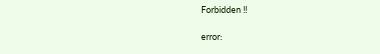Forbidden !!

error: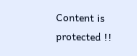Content is protected !!